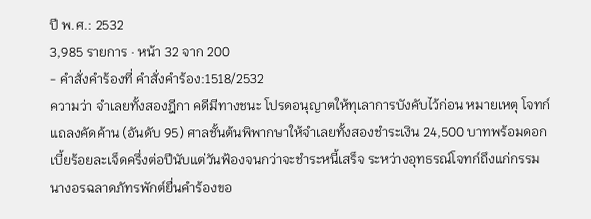ปี พ.ศ.: 2532
3,985 รายการ · หน้า 32 จาก 200
- คำสั่งคำร้องที่ คำสั่งคำร้อง:1518/2532
ความว่า จำเลยทั้งสองฎีกา คดีมีทางชนะ โปรดอนุญาตให้ทุเลาการบังคับไว้ก่อน หมายเหตุ โจทก์แถลงคัดค้าน (อันดับ 95) ศาลชั้นต้นพิพากษาให้จำเลยทั้งสองชำระเงิน 24,500 บาทพร้อมดอกเบี้ยร้อยละเจ็ดครึ่งต่อปีนับแต่วันฟ้องจนกว่าจะชำระหนี้เสร็จ ระหว่างอุทธรณ์โจทก์ถึงแก่กรรม นางอรฉลาดภัทรพักต์ยื่นคำร้องขอ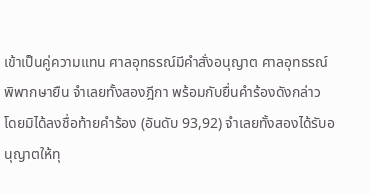เข้าเป็นคู่ความแทน ศาลอุทธรณ์มีคำสั่งอนุญาต ศาลอุทธรณ์พิพากษายืน จำเลยทั้งสองฎีกา พร้อมกับยื่นคำร้องดังกล่าว โดยมิได้ลงชื่อท้ายคำร้อง (อันดับ 93,92) จำเลยทั้งสองได้รับอนุญาตให้ทุ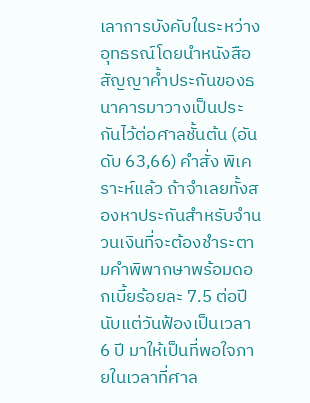เลาการบังคับในระหว่างอุทธรณ์โดยนำหนังสือสัญญาค้ำประกันของธนาคารมาวางเป็นประกันไว้ต่อศาลชั้นต้น (อันดับ 63,66) คำสั่ง พิเคราะห์แล้ว ถ้าจำเลยทั้งสองหาประกันสำหรับจำนวนเงินที่จะต้องชำระตามคำพิพากษาพร้อมดอกเบี้ยร้อยละ 7.5 ต่อปีนับแต่วันฟ้องเป็นเวลา 6 ปี มาให้เป็นที่พอใจภายในเวลาที่ศาล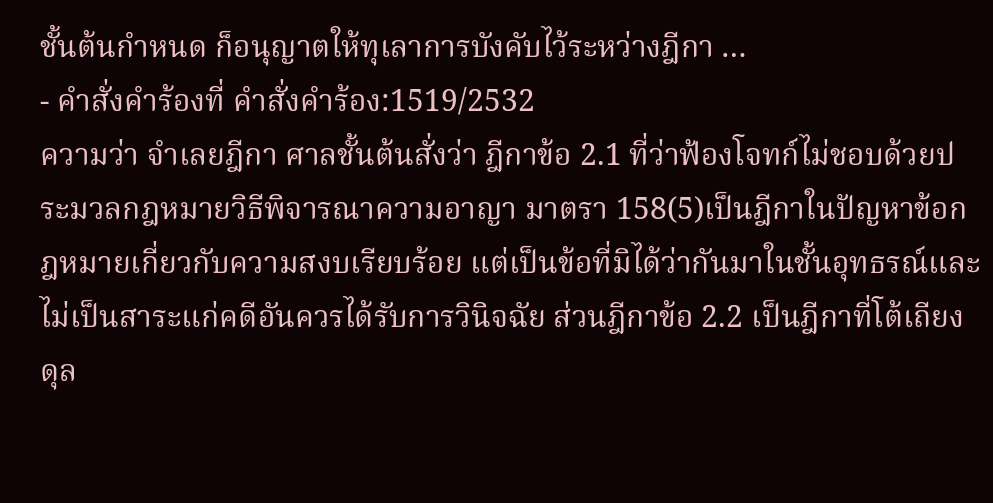ชั้นต้นกำหนด ก็อนุญาตให้ทุเลาการบังคับไว้ระหว่างฎีกา …
- คำสั่งคำร้องที่ คำสั่งคำร้อง:1519/2532
ความว่า จำเลยฎีกา ศาลชั้นต้นสั่งว่า ฎีกาข้อ 2.1 ที่ว่าฟ้องโจทก์ไม่ชอบด้วยประมวลกฎหมายวิธีพิจารณาความอาญา มาตรา 158(5)เป็นฎีกาในปัญหาข้อกฎหมายเกี่ยวกับความสงบเรียบร้อย แต่เป็นข้อที่มิได้ว่ากันมาในชั้นอุทธรณ์และไม่เป็นสาระแก่คดีอันควรได้รับการวินิจฉัย ส่วนฎีกาข้อ 2.2 เป็นฎีกาที่โต้เถียงดุล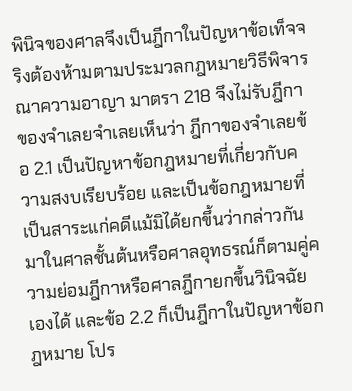พินิจของศาลจึงเป็นฎีกาในปัญหาข้อเท็จจริงต้องห้ามตามประมวลกฎหมายวิธีพิจารณาความอาญา มาตรา 218 จึงไม่รับฎีกาของจำเลยจำเลยเห็นว่า ฎีกาของจำเลยข้อ 2.1 เป็นปัญหาข้อกฎหมายที่เกี่ยวกับความสงบเรียบร้อย และเป็นข้อกฎหมายที่เป็นสาระแก่คดีแม้มิได้ยกขึ้นว่ากล่าวกันมาในศาลชั้นต้นหรือศาลอุทธรณ์ก็ตามคู่ความย่อมฎีกาหรือศาลฎีกายกขึ้นวินิจฉัยเองได้ และข้อ 2.2 ก็เป็นฎีกาในปัญหาข้อกฎหมาย โปร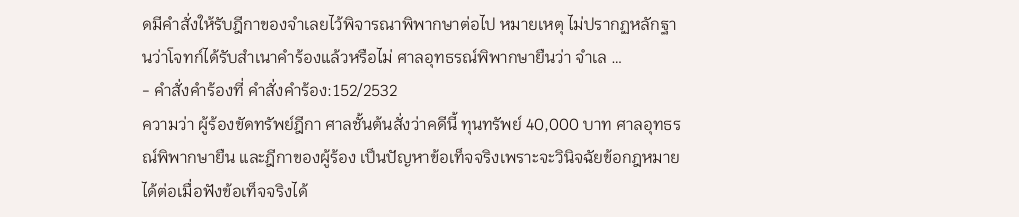ดมีคำสั่งให้รับฎีกาของจำเลยไว้พิจารณาพิพากษาต่อไป หมายเหตุ ไม่ปรากฏหลักฐานว่าโจทก์ได้รับสำเนาคำร้องแล้วหรือไม่ ศาลอุทธรณ์พิพากษายืนว่า จำเล …
- คำสั่งคำร้องที่ คำสั่งคำร้อง:152/2532
ความว่า ผู้ร้องขัดทรัพย์ฎีกา ศาลชั้นต้นสั่งว่าคดีนี้ ทุนทรัพย์ 40,000 บาท ศาลอุทธรณ์พิพากษายืน และฎีกาของผู้ร้อง เป็นปัญหาข้อเท็จจริงเพราะจะวินิจฉัยข้อกฎหมายได้ต่อเมื่อฟังข้อเท็จจริงได้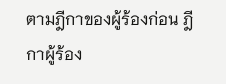ตามฎีกาของผู้ร้องก่อน ฎีกาผู้ร้อง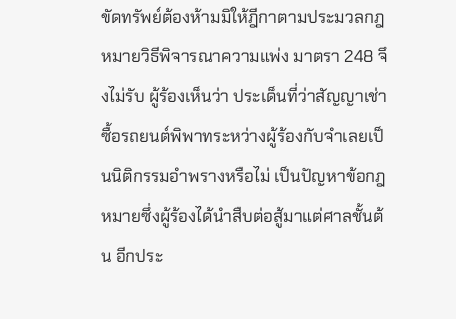ขัดทรัพย์ต้องห้ามมิให้ฎีกาตามประมวลกฎหมายวิธีพิจารณาความแพ่ง มาตรา 248 จึงไม่รับ ผู้ร้องเห็นว่า ประเด็นที่ว่าสัญญาเช่าซื้อรถยนต์พิพาทระหว่างผู้ร้องกับจำเลยเป็นนิติกรรมอำพรางหรือไม่ เป็นปัญหาข้อกฎหมายซึ่งผู้ร้องได้นำสืบต่อสู้มาแต่ศาลชั้นต้น อีกประ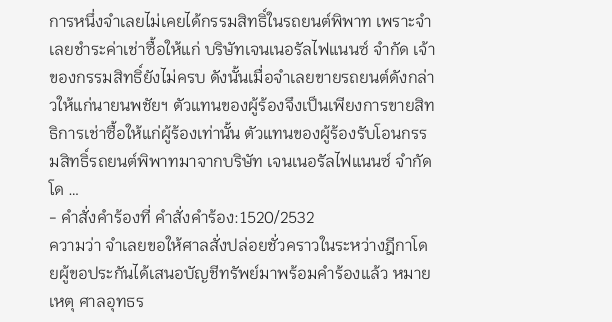การหนึ่งจำเลยไม่เคยได้กรรมสิทธิ์ในรถยนต์พิพาท เพราะจำเลยชำระค่าเช่าซื้อให้แก่ บริษัทเจนเนอรัลไฟแนนซ์ จำกัด เจ้าของกรรมสิทธิ์ยังไม่ครบ ดังนั้นเมื่อจำเลยขายรถยนต์ดังกล่าวให้แก่นายนพชัยฯ ตัวแทนของผู้ร้องจึงเป็นเพียงการขายสิทธิการเช่าซื้อให้แก่ผู้ร้องเท่านั้น ตัวแทนของผู้ร้องรับโอนกรรมสิทธิ์รถยนต์พิพาทมาจากบริษัท เจนเนอรัลไฟแนนซ์ จำกัด โด …
- คำสั่งคำร้องที่ คำสั่งคำร้อง:1520/2532
ความว่า จำเลยขอให้ศาลสั่งปล่อยชั่วคราวในระหว่างฎีกาโดยผู้ขอประกันได้เสนอบัญชีทรัพย์มาพร้อมคำร้องแล้ว หมายเหตุ ศาลอุทธร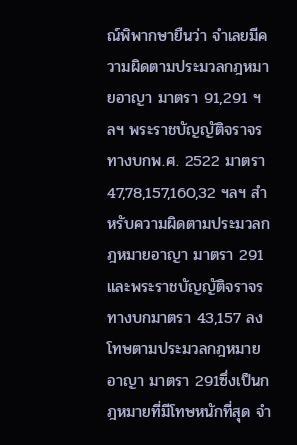ณ์พิพากษายืนว่า จำเลยมีความผิดตามประมวลกฎหมายอาญา มาตรา 91,291 ฯลฯ พระราชบัญญัติจราจรทางบกพ.ศ. 2522 มาตรา 47,78,157,160,32 ฯลฯ สำหรับความผิดตามประมวลกฎหมายอาญา มาตรา 291 และพระราชบัญญัติจราจรทางบกมาตรา 43,157 ลงโทษตามประมวลกฎหมายอาญา มาตรา 291ซึ่งเป็นกฎหมายที่มีโทษหนักที่สุด จำ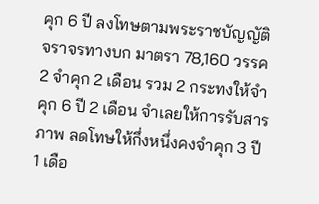คุก 6 ปี ลงโทษตามพระราชบัญญัติจราจรทางบก มาตรา 78,160 วรรค 2 จำคุก 2 เดือน รวม 2 กระทงให้จำคุก 6 ปี 2 เดือน จำเลยให้การรับสารภาพ ลดโทษให้กึ่งหนึ่งคงจำคุก 3 ปี 1 เดือ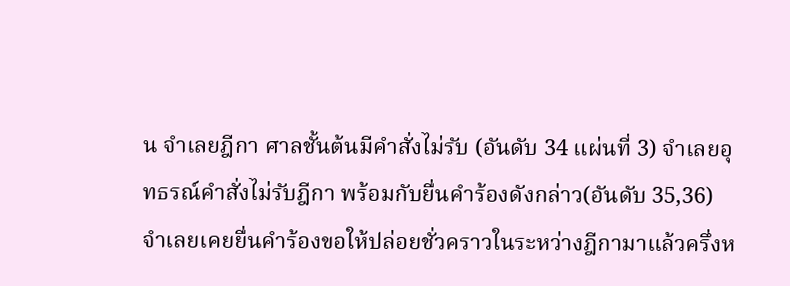น จำเลยฎีกา ศาลชั้นต้นมีคำสั่งไม่รับ (อันดับ 34 แผ่นที่ 3) จำเลยอุทธรณ์คำสั่งไม่รับฎีกา พร้อมกับยื่นคำร้องดังกล่าว(อันดับ 35,36) จำเลยเคยยื่นคำร้องขอให้ปล่อยชั่วคราวในระหว่างฎีกามาแล้วครึ่งห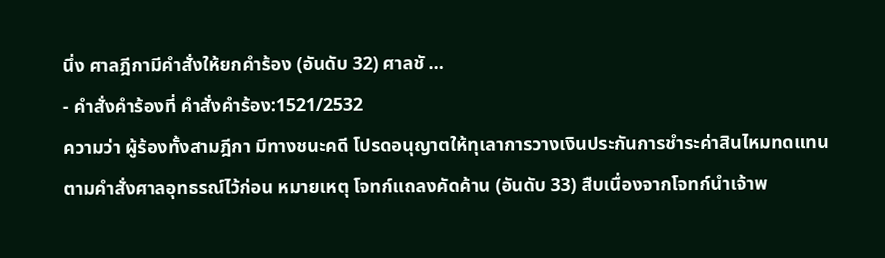นึ่ง ศาลฎีกามีคำสั่งให้ยกคำร้อง (อันดับ 32) ศาลชั …
- คำสั่งคำร้องที่ คำสั่งคำร้อง:1521/2532
ความว่า ผู้ร้องทั้งสามฎีกา มีทางชนะคดี โปรดอนุญาตให้ทุเลาการวางเงินประกันการชำระค่าสินไหมทดแทนตามคำสั่งศาลอุทธรณ์ไว้ก่อน หมายเหตุ โจทก์แถลงคัดค้าน (อันดับ 33) สืบเนื่องจากโจทก์นำเจ้าพ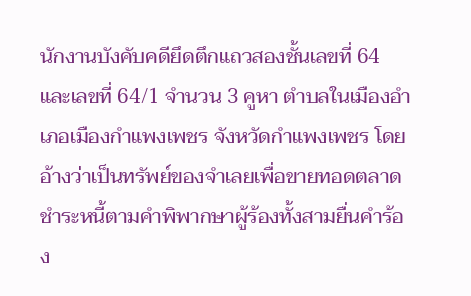นักงานบังคับคดียึดตึกแถวสองชั้นเลขที่ 64 และเลขที่ 64/1 จำนวน 3 คูหา ตำบลในเมืองอำเภอเมืองกำแพงเพชร จังหวัดกำแพงเพชร โดยอ้างว่าเป็นทรัพย์ของจำเลยเพื่อขายทอดตลาดชำระหนี้ตามคำพิพากษาผู้ร้องทั้งสามยื่นคำร้อง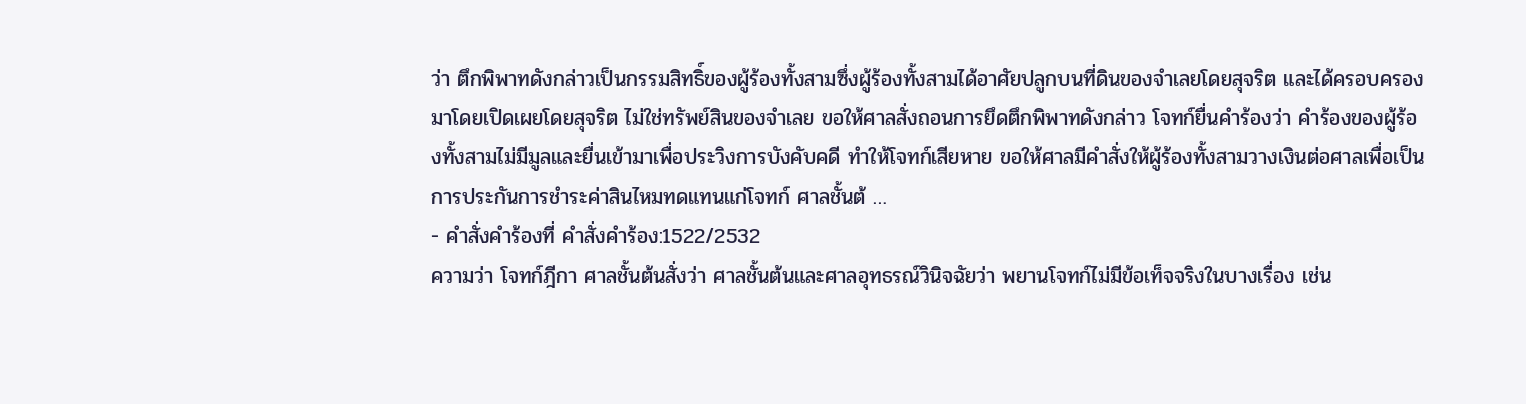ว่า ตึกพิพาทดังกล่าวเป็นกรรมสิทธิ์ของผู้ร้องทั้งสามซึ่งผู้ร้องทั้งสามได้อาศัยปลูกบนที่ดินของจำเลยโดยสุจริต และได้ครอบครองมาโดยเปิดเผยโดยสุจริต ไม่ใช่ทรัพย์สินของจำเลย ขอให้ศาลสั่งถอนการยึดตึกพิพาทดังกล่าว โจทก์ยื่นคำร้องว่า คำร้องของผู้ร้องทั้งสามไม่มีมูลและยื่นเข้ามาเพื่อประวิงการบังคับคดี ทำให้โจทก์เสียหาย ขอให้ศาลมีคำสั่งให้ผู้ร้องทั้งสามวางเงินต่อศาลเพื่อเป็นการประกันการชำระค่าสินไหมทดแทนแก่โจทก์ ศาลชั้นต้ …
- คำสั่งคำร้องที่ คำสั่งคำร้อง:1522/2532
ความว่า โจทก์ฎีกา ศาลชั้นต้นสั่งว่า ศาลชั้นต้นและศาลอุทธรณ์วินิจฉัยว่า พยานโจทก์ไม่มีข้อเท็จจริงในบางเรื่อง เช่น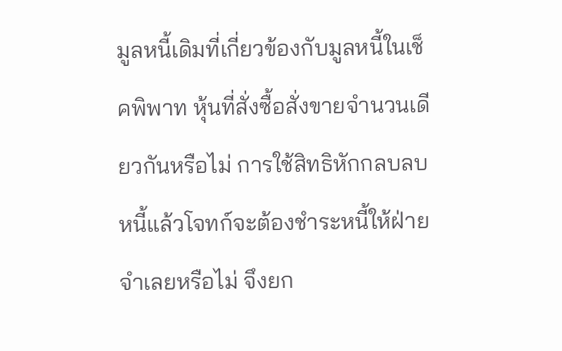มูลหนี้เดิมที่เกี่ยวข้องกับมูลหนี้ในเช็คพิพาท หุ้นที่สั่งซื้อสั่งขายจำนวนเดียวกันหรือไม่ การใช้สิทธิหักกลบลบหนี้แล้วโจทก์จะต้องชำระหนี้ให้ฝ่ายจำเลยหรือไม่ จึงยก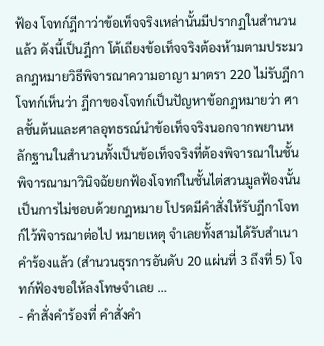ฟ้อง โจทก์ฎีกาว่าข้อเท็จจริงเหล่านั้นมีปรากฏในสำนวนแล้ว ดังนี้เป็นฎีกา โต้เถียงข้อเท็จจริงต้องห้ามตามประมวลกฎหมายวิธีพิจารณาความอาญา มาตรา 220 ไม่รับฎีกาโจทก์เห็นว่า ฎีกาของโจทก์เป็นปัญหาข้อกฎหมายว่า ศาลชั้นต้นและศาลอุทธรณ์นำข้อเท็จจริงนอกจากพยานหลักฐานในสำนวนทั้งเป็นข้อเท็จจริงที่ต้องพิจารณาในชั้นพิจารณามาวินิจฉัยยกฟ้องโจทก์ในชั้นไต่สวนมูลฟ้องนั้น เป็นการไม่ชอบด้วยกฎหมาย โปรดมีคำสั่งให้รับฎีกาโจทก์ไว้พิจารณาต่อไป หมายเหตุ จำเลยทั้งสามได้รับสำเนาคำร้องแล้ว (สำนวนธุรการอันดับ 20 แผ่นที่ 3 ถึงที่ 5) โจทก์ฟ้องขอให้ลงโทษจำเลย …
- คำสั่งคำร้องที่ คำสั่งคำ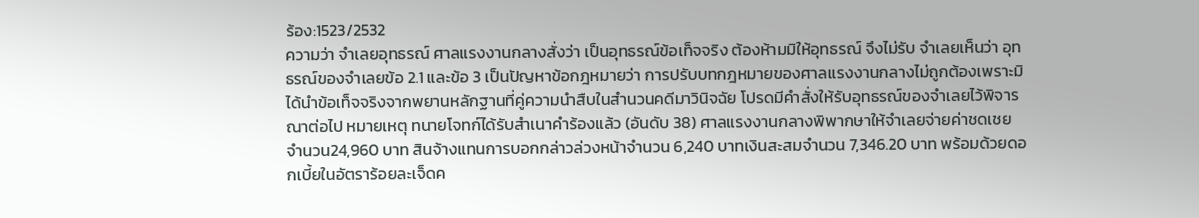ร้อง:1523/2532
ความว่า จำเลยอุทธรณ์ ศาลแรงงานกลางสั่งว่า เป็นอุทธรณ์ข้อเท็จจริง ต้องห้ามมิให้อุทธรณ์ จึงไม่รับ จำเลยเห็นว่า อุทธรณ์ของจำเลยข้อ 2.1 และข้อ 3 เป็นปัญหาข้อกฎหมายว่า การปรับบทกฎหมายของศาลแรงงานกลางไม่ถูกต้องเพราะมิได้นำข้อเท็จจริงจากพยานหลักฐานที่คู่ความนำสืบในสำนวนคดีมาวินิจฉัย โปรดมีคำสั่งให้รับอุทธรณ์ของจำเลยไว้พิจารณาต่อไป หมายเหตุ ทนายโจทก์ได้รับสำเนาคำร้องแล้ว (อันดับ 38) ศาลแรงงานกลางพิพากษาให้จำเลยจ่ายค่าชดเชยจำนวน24,960 บาท สินจ้างแทนการบอกกล่าวล่วงหน้าจำนวน 6,240 บาทเงินสะสมจำนวน 7,346.20 บาท พร้อมด้วยดอกเบี้ยในอัตราร้อยละเจ็ดค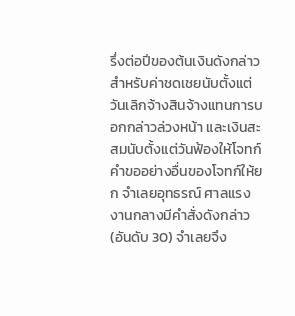รึ่งต่อปีของต้นเงินดังกล่าว สำหรับค่าชดเชยนับตั้งแต่วันเลิกจ้างสินจ้างแทนการบอกกล่าวล่วงหน้า และเงินสะสมนับตั้งแต่วันฟ้องให้โจทก์ คำขออย่างอื่นของโจทก์ให้ยก จำเลยอุทธรณ์ ศาลแรงงานกลางมีคำสั่งดังกล่าว (อันดับ 30) จำเลยจึง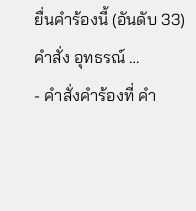ยื่นคำร้องนี้ (อันดับ 33) คำสั่ง อุทธรณ์ …
- คำสั่งคำร้องที่ คำ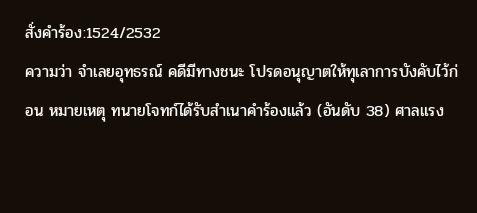สั่งคำร้อง:1524/2532
ความว่า จำเลยอุทธรณ์ คดีมีทางชนะ โปรดอนุญาตให้ทุเลาการบังคับไว้ก่อน หมายเหตุ ทนายโจทก์ได้รับสำเนาคำร้องแล้ว (อันดับ 38) ศาลแรง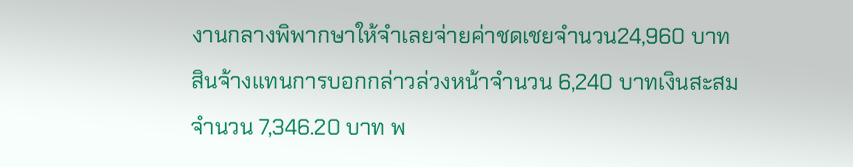งานกลางพิพากษาให้จำเลยจ่ายค่าชดเชยจำนวน24,960 บาท สินจ้างแทนการบอกกล่าวล่วงหน้าจำนวน 6,240 บาทเงินสะสมจำนวน 7,346.20 บาท พ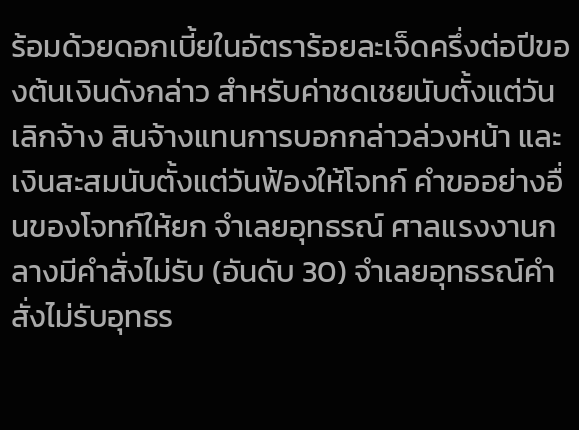ร้อมด้วยดอกเบี้ยในอัตราร้อยละเจ็ดครึ่งต่อปีของต้นเงินดังกล่าว สำหรับค่าชดเชยนับตั้งแต่วันเลิกจ้าง สินจ้างแทนการบอกกล่าวล่วงหน้า และเงินสะสมนับตั้งแต่วันฟ้องให้โจทก์ คำขออย่างอื่นของโจทก์ให้ยก จำเลยอุทธรณ์ ศาลแรงงานกลางมีคำสั่งไม่รับ (อันดับ 30) จำเลยอุทธรณ์คำสั่งไม่รับอุทธร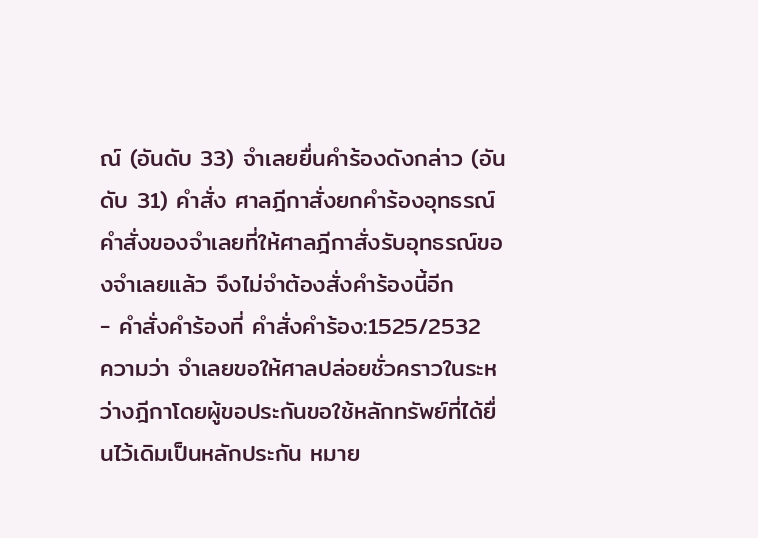ณ์ (อันดับ 33) จำเลยยื่นคำร้องดังกล่าว (อันดับ 31) คำสั่ง ศาลฎีกาสั่งยกคำร้องอุทธรณ์คำสั่งของจำเลยที่ให้ศาลฎีกาสั่งรับอุทธรณ์ของจำเลยแล้ว จึงไม่จำต้องสั่งคำร้องนี้อีก
- คำสั่งคำร้องที่ คำสั่งคำร้อง:1525/2532
ความว่า จำเลยขอให้ศาลปล่อยชั่วคราวในระหว่างฎีกาโดยผู้ขอประกันขอใช้หลักทรัพย์ที่ได้ยื่นไว้เดิมเป็นหลักประกัน หมาย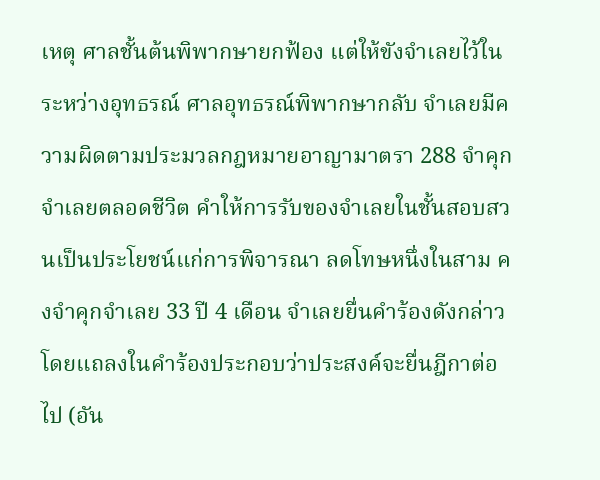เหตุ ศาลชั้นต้นพิพากษายกฟ้อง แต่ให้ขังจำเลยไว้ในระหว่างอุทธรณ์ ศาลอุทธรณ์พิพากษากลับ จำเลยมีความผิดตามประมวลกฎหมายอาญามาตรา 288 จำคุกจำเลยตลอดชีวิต คำให้การรับของจำเลยในชั้นสอบสวนเป็นประโยชน์แก่การพิจารณา ลดโทษหนึ่งในสาม คงจำคุกจำเลย 33 ปี 4 เดือน จำเลยยื่นคำร้องดังกล่าว โดยแถลงในคำร้องประกอบว่าประสงค์จะยื่นฎีกาต่อไป (อัน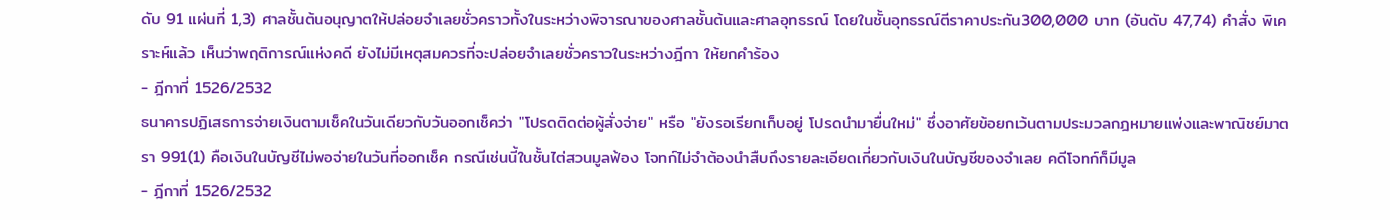ดับ 91 แผ่นที่ 1,3) ศาลชั้นต้นอนุญาตให้ปล่อยจำเลยชั่วคราวทั้งในระหว่างพิจารณาของศาลชั้นต้นและศาลอุทธรณ์ โดยในชั้นอุทธรณ์ตีราคาประกัน300,000 บาท (อันดับ 47,74) คำสั่ง พิเคราะห์แล้ว เห็นว่าพฤติการณ์แห่งคดี ยังไม่มีเหตุสมควรที่จะปล่อยจำเลยชั่วคราวในระหว่างฎีกา ให้ยกคำร้อง
- ฎีกาที่ 1526/2532
ธนาคารปฏิเสธการจ่ายเงินตามเช็คในวันเดียวกับวันออกเช็คว่า "โปรดติดต่อผู้สั่งจ่าย" หรือ "ยังรอเรียกเก็บอยู่ โปรดนำมายื่นใหม่" ซึ่งอาศัยข้อยกเว้นตามประมวลกฎหมายแพ่งและพาณิชย์มาตรา 991(1) คือเงินในบัญชีไม่พอจ่ายในวันที่ออกเช็ค กรณีเช่นนี้ในชั้นไต่สวนมูลฟ้อง โจทก์ไม่จำต้องนำสืบถึงรายละเอียดเกี่ยวกับเงินในบัญชีของจำเลย คดีโจทก์ก็มีมูล
- ฎีกาที่ 1526/2532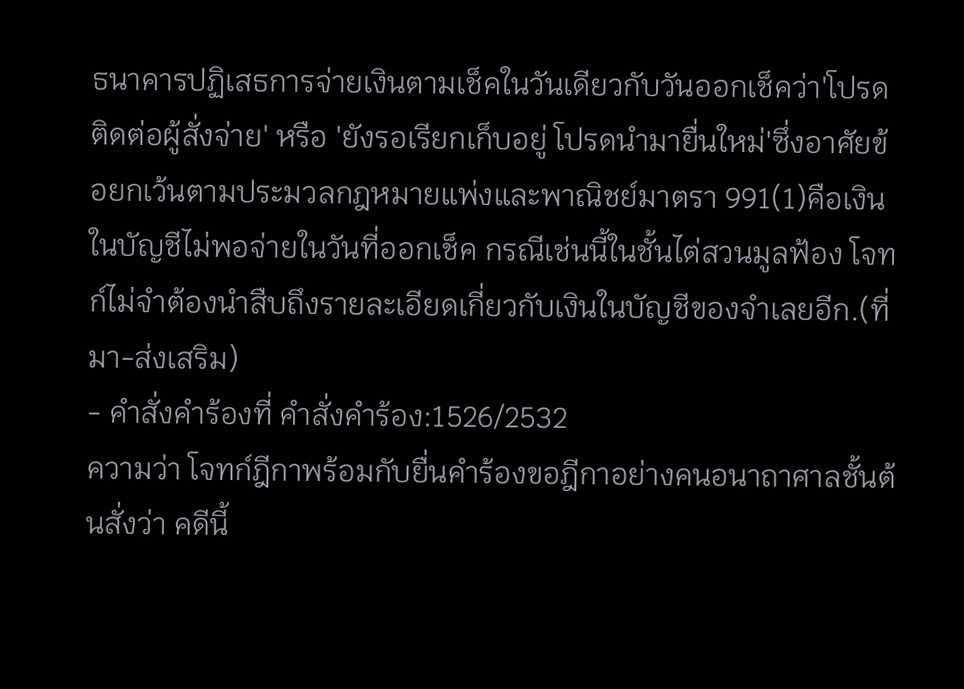ธนาคารปฏิเสธการจ่ายเงินตามเช็คในวันเดียวกับวันออกเช็คว่า'โปรดติดต่อผู้สั่งจ่าย' หรือ 'ยังรอเรียกเก็บอยู่ โปรดนำมายื่นใหม่'ซึ่งอาศัยข้อยกเว้นตามประมวลกฎหมายแพ่งและพาณิชย์มาตรา 991(1)คือเงินในบัญชีไม่พอจ่ายในวันที่ออกเช็ค กรณีเช่นนี้ในชั้นไต่สวนมูลฟ้อง โจทก์ไม่จำต้องนำสืบถึงรายละเอียดเกี่ยวกับเงินในบัญชีของจำเลยอีก.(ที่มา-ส่งเสริม)
- คำสั่งคำร้องที่ คำสั่งคำร้อง:1526/2532
ความว่า โจทก์ฎีกาพร้อมกับยื่นคำร้องขอฎีกาอย่างคนอนาถาศาลชั้นต้นสั่งว่า คดีนี้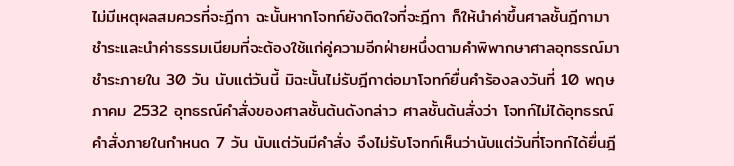ไม่มีเหตุผลสมควรที่จะฎีกา ฉะนั้นหากโจทก์ยังติดใจที่จะฎีกา ก็ให้นำค่าขึ้นศาลชั้นฎีกามาชำระและนำค่าธรรมเนียมที่จะต้องใช้แก่คู่ความอีกฝ่ายหนึ่งตามคำพิพากษาศาลอุทธรณ์มาชำระภายใน 30 วัน นับแต่วันนี้ มิฉะนั้นไม่รับฎีกาต่อมาโจทก์ยื่นคำร้องลงวันที่ 10 พฤษภาคม 2532 อุทธรณ์คำสั่งของศาลชั้นต้นดังกล่าว ศาลชั้นต้นสั่งว่า โจทก์ไม่ได้อุทธรณ์คำสั่งภายในกำหนด 7 วัน นับแต่วันมีคำสั่ง จึงไม่รับโจทก์เห็นว่านับแต่วันที่โจทก์ได้ยื่นฎี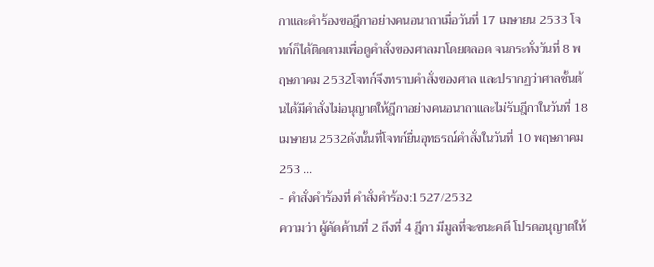กาและคำร้องขอฎีกาอย่างคนอนาถาเมื่อวันที่ 17 เมษายน 2533 โจทก์ก็ได้ติดตามเพื่อดูคำสั่งของศาลมาโดยตลอด จนกระทั่งวันที่ 8 พฤษภาคม 2532โจทก์จึงทราบคำสั่งของศาล และปรากฏว่าศาลชั้นต้นได้มีคำสั่งไม่อนุญาตให้ฎีกาอย่างคนอนาถาและไม่รับฎีกาในวันที่ 18 เมษายน 2532ดังนั้นที่โจทก์ยื่นอุทธรณ์คำสั่งในวันที่ 10 พฤษภาคม 253 …
- คำสั่งคำร้องที่ คำสั่งคำร้อง:1527/2532
ความว่า ผู้คัดค้านที่ 2 ถึงที่ 4 ฎีกา มีมูลที่จะชนะคดี โปรดอนุญาตให้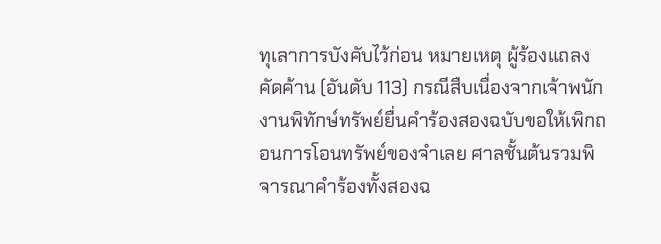ทุเลาการบังคับไว้ก่อน หมายเหตุ ผู้ร้องแถลงคัดค้าน (อันดับ 113) กรณีสืบเนื่องจากเจ้าพนักงานพิทักษ์ทรัพย์ยื่นคำร้องสองฉบับขอให้เพิกถอนการโอนทรัพย์ของจำเลย ศาลชั้นต้นรวมพิจารณาคำร้องทั้งสองฉ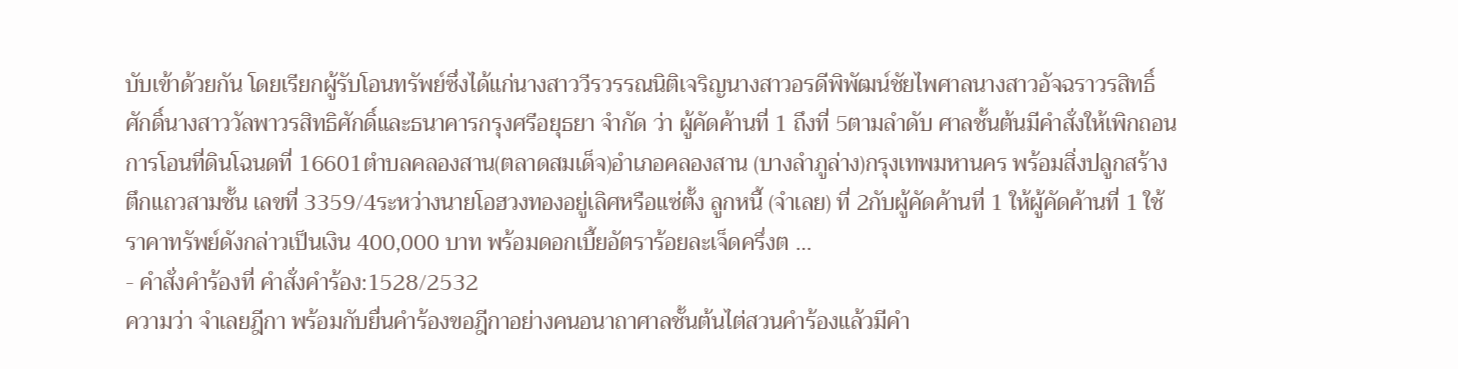บับเข้าด้วยกัน โดยเรียกผู้รับโอนทรัพย์ซึ่งได้แก่นางสาววีรวรรณนิติเจริญนางสาวอรดีพิพัฒน์ชัยไพศาลนางสาวอัจฉราวรสิทธิ์ศักดิ์นางสาววัลพาวรสิทธิศักดิ์และธนาคารกรุงศรีอยุธยา จำกัด ว่า ผู้คัดค้านที่ 1 ถึงที่ 5ตามลำดับ ศาลชั้นต้นมีคำสั่งให้เพิกถอนการโอนที่ดินโฉนดที่ 16601ตำบลคลองสาน(ตลาดสมเด็จ)อำเภอคลองสาน (บางลำภูล่าง)กรุงเทพมหานคร พร้อมสิ่งปลูกสร้างตึกแถวสามชั้น เลขที่ 3359/4ระหว่างนายโอฮวงทองอยู่เลิศหรือแซ่ตั้ง ลูกหนี้ (จำเลย) ที่ 2กับผู้คัดค้านที่ 1 ให้ผู้คัดค้านที่ 1 ใช้ราคาทรัพย์ดังกล่าวเป็นเงิน 400,000 บาท พร้อมดอกเบี้ยอัตราร้อยละเจ็ดครึ่งต …
- คำสั่งคำร้องที่ คำสั่งคำร้อง:1528/2532
ความว่า จำเลยฎีกา พร้อมกับยื่นคำร้องขอฎีกาอย่างคนอนาถาศาลชั้นต้นไต่สวนคำร้องแล้วมีคำ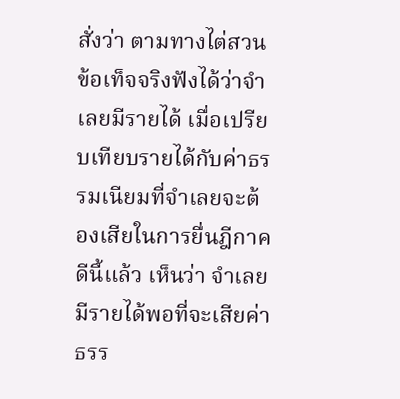สั่งว่า ตามทางไต่สวนข้อเท็จจริงฟังได้ว่าจำเลยมีรายได้ เมื่อเปรียบเทียบรายได้กับค่าธรรมเนียมที่จำเลยจะต้องเสียในการยื่นฎีกาคดีนี้แล้ว เห็นว่า จำเลยมีรายได้พอที่จะเสียค่าธรร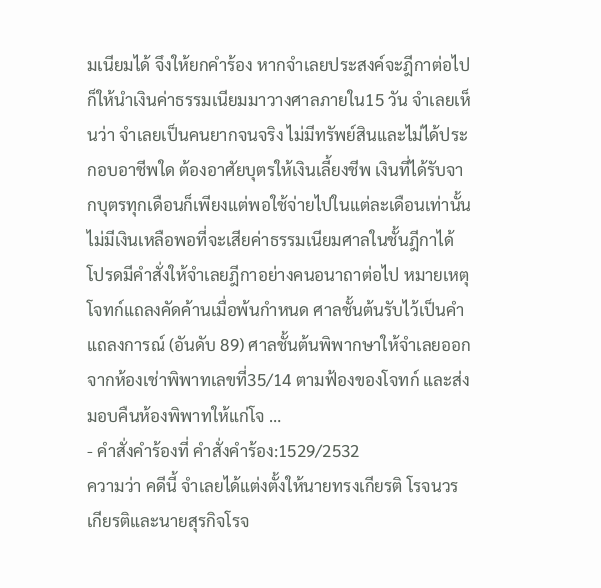มเนียมได้ จึงให้ยกคำร้อง หากจำเลยประสงค์จะฎีกาต่อไปก็ให้นำเงินค่าธรรมเนียมมาวางศาลภายใน15 วัน จำเลยเห็นว่า จำเลยเป็นคนยากจนจริง ไม่มีทรัพย์สินและไม่ได้ประกอบอาชีพใด ต้องอาศัยบุตรให้เงินเลี้ยงชีพ เงินที่ได้รับจากบุตรทุกเดือนก็เพียงแต่พอใช้จ่ายไปในแต่ละเดือนเท่านั้น ไม่มีเงินเหลือพอที่จะเสียค่าธรรมเนียมศาลในชั้นฎีกาได้ โปรดมีคำสั่งให้จำเลยฎีกาอย่างคนอนาถาต่อไป หมายเหตุ โจทก์แถลงคัดค้านเมื่อพ้นกำหนด ศาลชั้นต้นรับไว้เป็นคำแถลงการณ์ (อันดับ 89) ศาลชั้นต้นพิพากษาให้จำเลยออกจากห้องเช่าพิพาทเลขที่35/14 ตามฟ้องของโจทก์ และส่งมอบคืนห้องพิพาทให้แก่โจ …
- คำสั่งคำร้องที่ คำสั่งคำร้อง:1529/2532
ความว่า คดีนี้ จำเลยได้แต่งตั้งให้นายทรงเกียรติ โรจนวรเกียรติและนายสุรกิจโรจ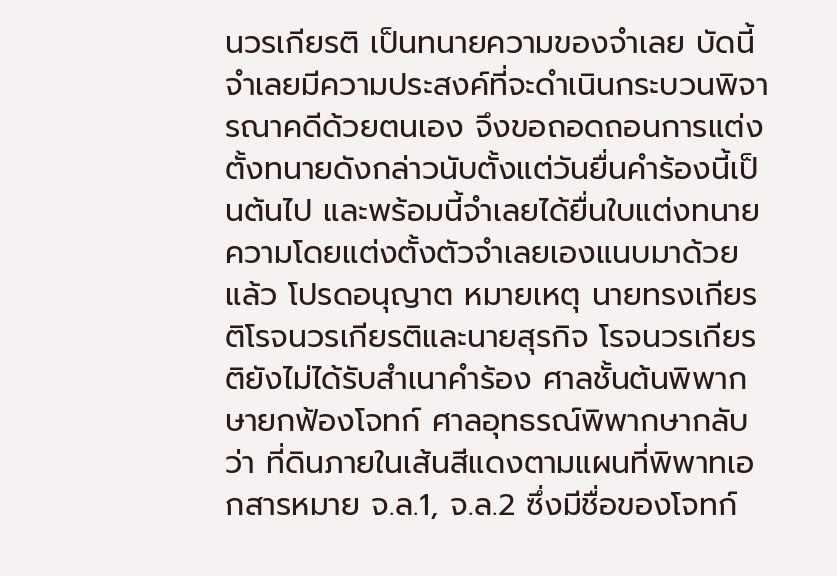นวรเกียรติ เป็นทนายความของจำเลย บัดนี้จำเลยมีความประสงค์ที่จะดำเนินกระบวนพิจารณาคดีด้วยตนเอง จึงขอถอดถอนการแต่งตั้งทนายดังกล่าวนับตั้งแต่วันยื่นคำร้องนี้เป็นต้นไป และพร้อมนี้จำเลยได้ยื่นใบแต่งทนายความโดยแต่งตั้งตัวจำเลยเองแนบมาด้วยแล้ว โปรดอนุญาต หมายเหตุ นายทรงเกียรติโรจนวรเกียรติและนายสุรกิจ โรจนวรเกียรติยังไม่ได้รับสำเนาคำร้อง ศาลชั้นต้นพิพากษายกฟ้องโจทก์ ศาลอุทธรณ์พิพากษากลับว่า ที่ดินภายในเส้นสีแดงตามแผนที่พิพาทเอกสารหมาย จ.ล.1, จ.ล.2 ซึ่งมีชื่อของโจทก์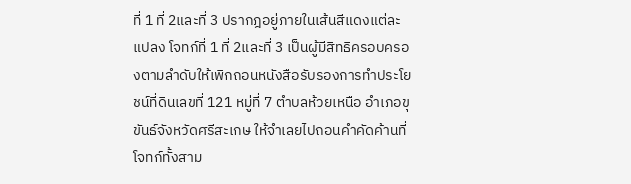ที่ 1 ที่ 2และที่ 3 ปรากฎอยู่ภายในเส้นสีแดงแต่ละแปลง โจทก์ที่ 1 ที่ 2และที่ 3 เป็นผู้มีสิทธิครอบครองตามลำดับให้เพิกถอนหนังสือรับรองการทำประโยชน์ที่ดินเลขที่ 121 หมู่ที่ 7 ตำบลห้วยเหนือ อำเภอขุขันธ์จังหวัดศรีสะเกษ ให้จำเลยไปถอนคำคัดค้านที่โจทก์ทั้งสาม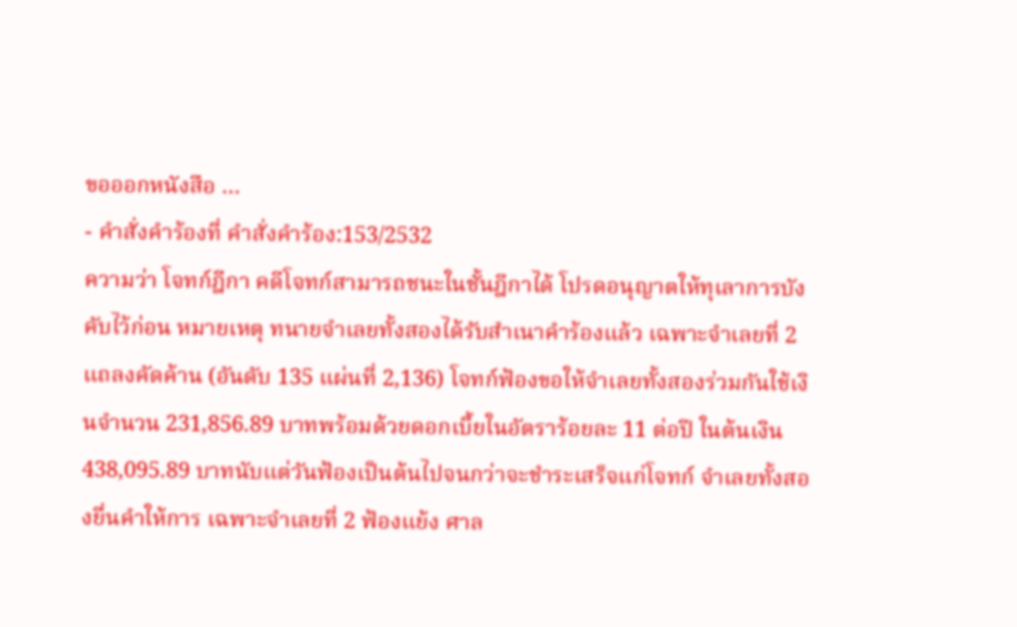ขอออกหนังสือ …
- คำสั่งคำร้องที่ คำสั่งคำร้อง:153/2532
ความว่า โจทก์ฎีกา คดีโจทก์สามารถชนะในชั้นฎีกาได้ โปรดอนุญาตให้ทุเลาการบังคับไว้ก่อน หมายเหตุ ทนายจำเลยทั้งสองได้รับสำเนาคำร้องแล้ว เฉพาะจำเลยที่ 2 แถลงคัดค้าน (อันดับ 135 แผ่นที่ 2,136) โจทก์ฟ้องขอให้จำเลยทั้งสองร่วมกันใช้เงินจำนวน 231,856.89 บาทพร้อมด้วยดอกเบี้ยในอัตราร้อยละ 11 ต่อปี ในต้นเงิน 438,095.89 บาทนับแต่วันฟ้องเป็นต้นไปจนกว่าจะชำระเสร็จแก่โจทก์ จำเลยทั้งสองยื่นคำให้การ เฉพาะจำเลยที่ 2 ฟ้องแย้ง ศาล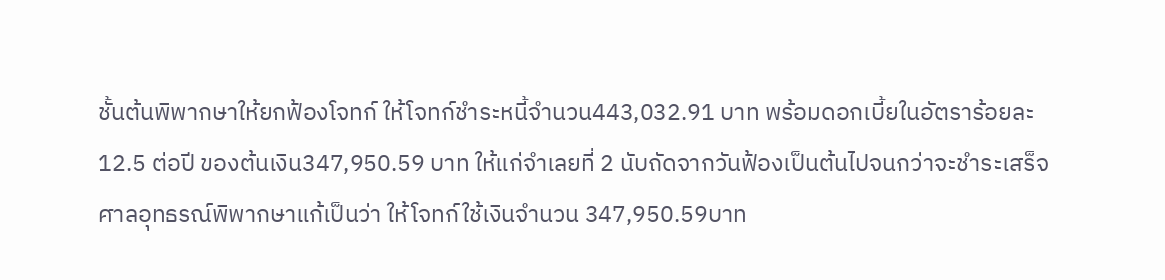ชั้นต้นพิพากษาให้ยกฟ้องโจทก์ ให้โจทก์ชำระหนี้จำนวน443,032.91 บาท พร้อมดอกเบี้ยในอัตราร้อยละ 12.5 ต่อปี ของต้นเงิน347,950.59 บาท ให้แก่จำเลยที่ 2 นับถัดจากวันฟ้องเป็นต้นไปจนกว่าจะชำระเสร็จ ศาลอุทธรณ์พิพากษาแก้เป็นว่า ให้โจทก์ใช้เงินจำนวน 347,950.59บาท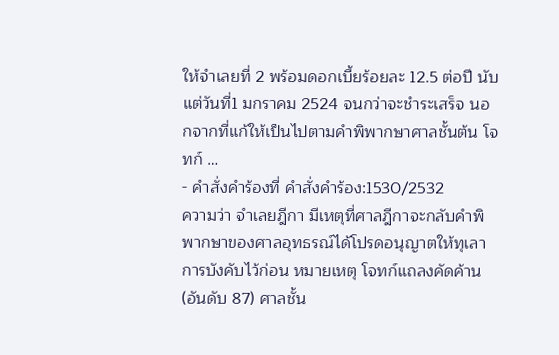ให้จำเลยที่ 2 พร้อมดอกเบี้ยร้อยละ 12.5 ต่อปี นับแต่วันที่1 มกราคม 2524 จนกว่าจะชำระเสร็จ นอกจากที่แก้ให้เป็นไปตามคำพิพากษาศาลชั้นต้น โจทก์ …
- คำสั่งคำร้องที่ คำสั่งคำร้อง:1530/2532
ความว่า จำเลยฎีกา มีเหตุที่ศาลฎีกาจะกลับคำพิพากษาของศาลอุทธรณ์ได้โปรดอนุญาตให้ทุเลาการบังคับไว้ก่อน หมายเหตุ โจทก์แถลงคัดค้าน (อันดับ 87) ศาลชั้น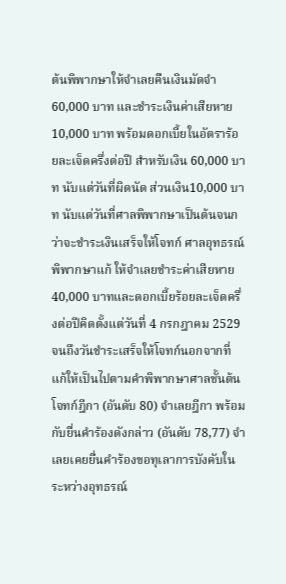ต้นพิพากษาให้จำเลยคืนเงินมัดจำ 60,000 บาท และชำระเงินค่าเสียหาย 10,000 บาท พร้อมดอกเบี้ยในอัตราร้อยละเจ็ดครึ่งต่อปี สำหรับเงิน 60,000 บาท นับแต่วันที่ผิดนัด ส่วนเงิน10,000 บาท นับแต่วันที่ศาลพิพากษาเป็นต้นจนกว่าจะชำระเงินเสร็จให้โจทก์ ศาลอุทธรณ์พิพากษาแก้ ให้จำเลยชำระค่าเสียหาย 40,000 บาทและดอกเบี้ยร้อยละเจ็ดครึ่งต่อปีคิดตั้งแต่วันที่ 4 กรกฎาคม 2529จนถึงวันชำระเสร็จให้โจทก์นอกจากที่แก้ให้เป็นไปตามคำพิพากษาศาลชั้นต้น โจทก์ฎีกา (อันดับ 80) จำเลยฎีกา พร้อมกับยื่นคำร้องดังกล่าว (อันดับ 78,77) จำเลยเคยยื่นคำร้องขอทุเลาการบังคับในระหว่างอุทธรณ์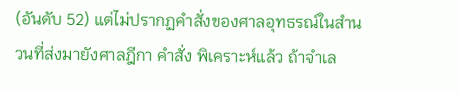(อันดับ 52) แต่ไม่ปรากฏคำสั่งของศาลอุทธรณ์ในสำนวนที่ส่งมายังศาลฎีกา คำสั่ง พิเคราะห์แล้ว ถ้าจำเล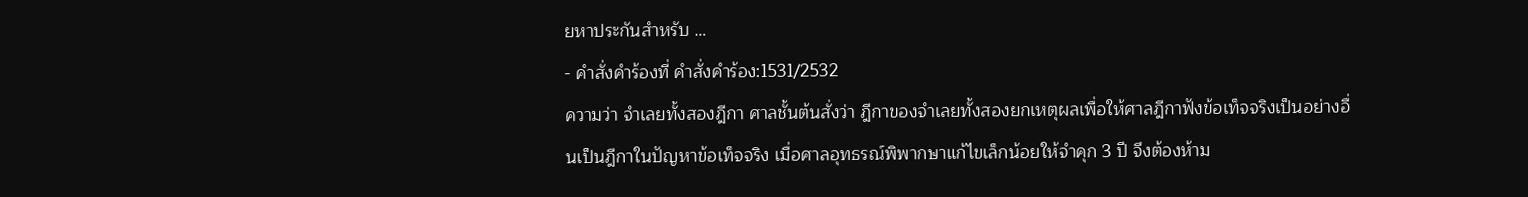ยหาประกันสำหรับ …
- คำสั่งคำร้องที่ คำสั่งคำร้อง:1531/2532
ความว่า จำเลยทั้งสองฎีกา ศาลชั้นต้นสั่งว่า ฎีกาของจำเลยทั้งสองยกเหตุผลเพื่อให้ศาลฎีกาฟังข้อเท็จจริงเป็นอย่างอื่นเป็นฎีกาในปัญหาข้อเท็จจริง เมื่อศาลอุทธรณ์พิพากษาแก้ไขเล็กน้อยให้จำคุก 3 ปี จึงต้องห้าม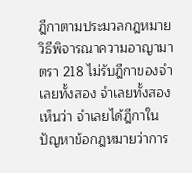ฎีกาตามประมวลกฎหมายวิธีพิจารณาความอาญามาตรา 218 ไม่รับฎีกาของจำเลยทั้งสอง จำเลยทั้งสองเห็นว่า จำเลยได้ฎีกาในปัญหาข้อกฎหมายว่าการ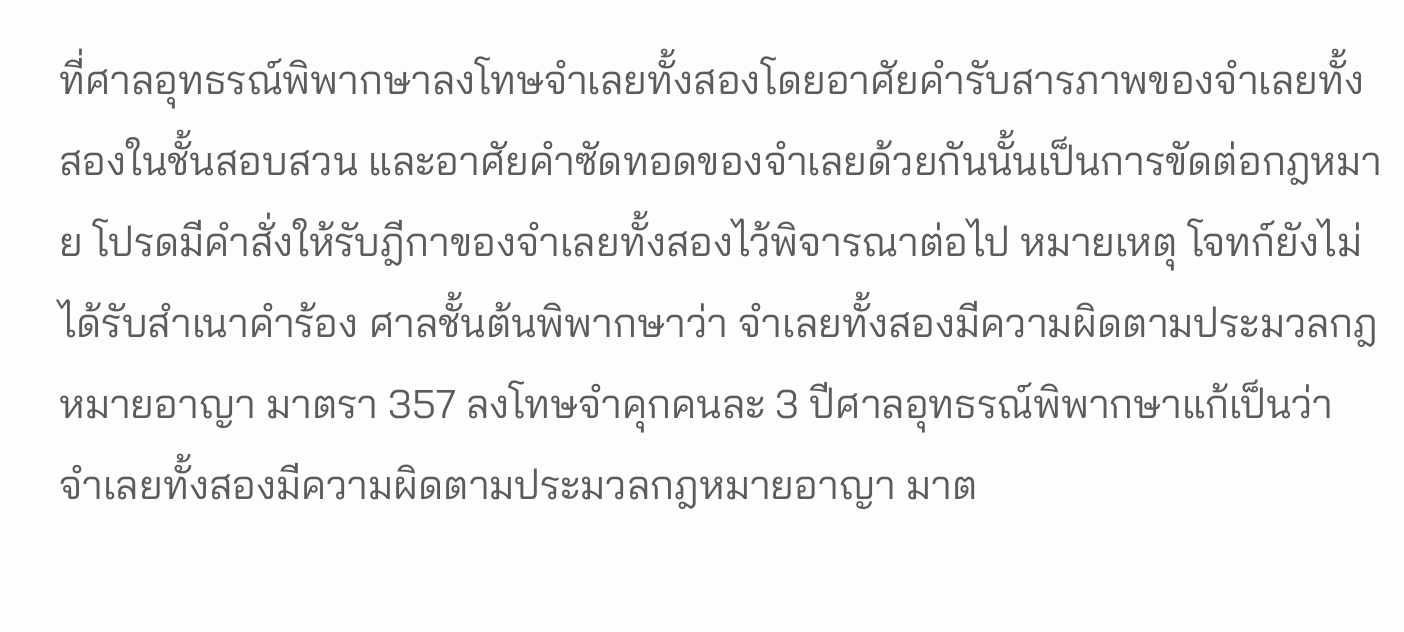ที่ศาลอุทธรณ์พิพากษาลงโทษจำเลยทั้งสองโดยอาศัยคำรับสารภาพของจำเลยทั้งสองในชั้นสอบสวน และอาศัยคำซัดทอดของจำเลยด้วยกันนั้นเป็นการขัดต่อกฎหมาย โปรดมีคำสั่งให้รับฎีกาของจำเลยทั้งสองไว้พิจารณาต่อไป หมายเหตุ โจทก์ยังไม่ได้รับสำเนาคำร้อง ศาลชั้นต้นพิพากษาว่า จำเลยทั้งสองมีความผิดตามประมวลกฎหมายอาญา มาตรา 357 ลงโทษจำคุกคนละ 3 ปีศาลอุทธรณ์พิพากษาแก้เป็นว่า จำเลยทั้งสองมีความผิดตามประมวลกฎหมายอาญา มาต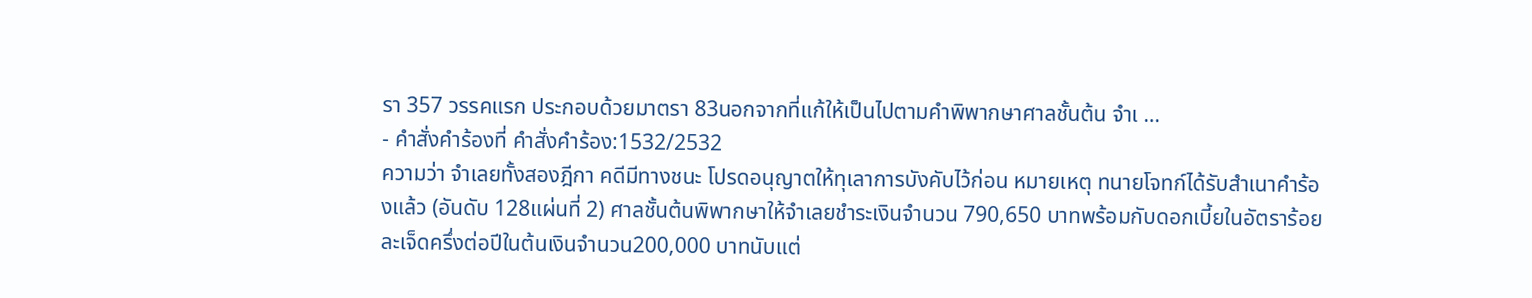รา 357 วรรคแรก ประกอบด้วยมาตรา 83นอกจากที่แก้ให้เป็นไปตามคำพิพากษาศาลชั้นต้น จำเ …
- คำสั่งคำร้องที่ คำสั่งคำร้อง:1532/2532
ความว่า จำเลยทั้งสองฎีกา คดีมีทางชนะ โปรดอนุญาตให้ทุเลาการบังคับไว้ก่อน หมายเหตุ ทนายโจทก์ได้รับสำเนาคำร้องแล้ว (อันดับ 128แผ่นที่ 2) ศาลชั้นต้นพิพากษาให้จำเลยชำระเงินจำนวน 790,650 บาทพร้อมกับดอกเบี้ยในอัตราร้อยละเจ็ดครึ่งต่อปีในต้นเงินจำนวน200,000 บาทนับแต่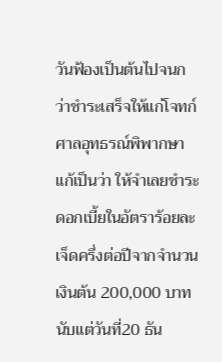วันฟ้องเป็นต้นไปจนกว่าชำระเสร็จให้แก่โจทก์ ศาลอุทธรณ์พิพากษาแก้เป็นว่า ให้จำเลยชำระดอกเบี้ยในอัตราร้อยละเจ็ดครึ่งต่อปีจากจำนวนเงินต้น 200,000 บาทนับแต่วันที่20 ธัน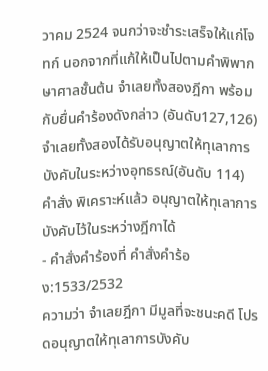วาคม 2524 จนกว่าจะชำระเสร็จให้แก่โจทก์ นอกจากที่แก้ให้เป็นไปตามคำพิพากษาศาลชั้นต้น จำเลยทั้งสองฎีกา พร้อมกับยื่นคำร้องดังกล่าว (อันดับ127,126) จำเลยทั้งสองได้รับอนุญาตให้ทุเลาการบังคับในระหว่างอุทธรณ์(อันดับ 114) คำสั่ง พิเคราะห์แล้ว อนุญาตให้ทุเลาการบังคับไว้ในระหว่างฎีกาได้
- คำสั่งคำร้องที่ คำสั่งคำร้อง:1533/2532
ความว่า จำเลยฎีกา มีมูลที่จะชนะคดี โปรดอนุญาตให้ทุเลาการบังคับ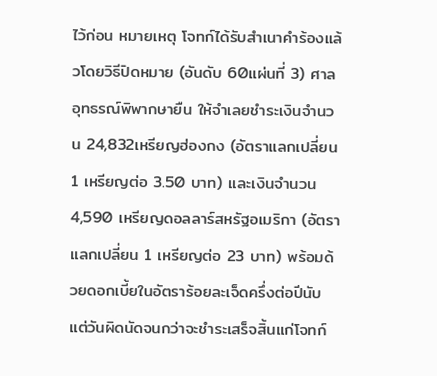ไว้ก่อน หมายเหตุ โจทก์ได้รับสำเนาคำร้องแล้วโดยวิธีปิดหมาย (อันดับ 60แผ่นที่ 3) ศาลอุทธรณ์พิพากษายืน ให้จำเลยชำระเงินจำนวน 24,832เหรียญฮ่องกง (อัตราแลกเปลี่ยน 1 เหรียญต่อ 3.50 บาท) และเงินจำนวน 4,590 เหรียญดอลลาร์สหรัฐอเมริกา (อัตราแลกเปลี่ยน 1 เหรียญต่อ 23 บาท) พร้อมด้วยดอกเบี้ยในอัตราร้อยละเจ็ดครึ่งต่อปีนับแต่วันผิดนัดจนกว่าจะชำระเสร็จสิ้นแก่โจทก์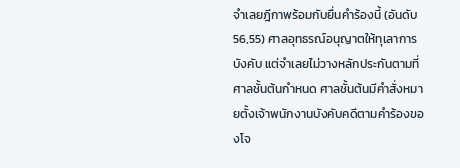จำเลยฎีกาพร้อมกับยื่นคำร้องนี้ (อันดับ 56,55) ศาลอุทธรณ์อนุญาตให้ทุเลาการบังคับ แต่จำเลยไม่วางหลักประกันตามที่ศาลชั้นต้นกำหนด ศาลชั้นต้นมีคำสั่งหมายตั้งเจ้าพนักงานบังคับคดีตามคำร้องของโจ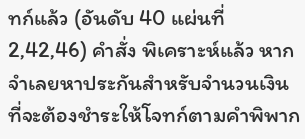ทก์แล้ว (อันดับ 40 แผ่นที่ 2,42,46) คำสั่ง พิเคราะห์แล้ว หากจำเลยหาประกันสำหรับจำนวนเงินที่จะต้องชำระให้โจทก์ตามคำพิพาก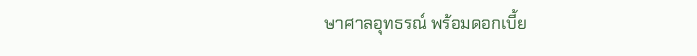ษาศาลอุทธรณ์ พร้อมดอกเบี้ย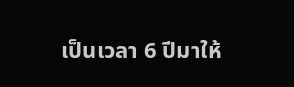เป็นเวลา 6 ปีมาให้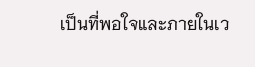เป็นที่พอใจและภายในเว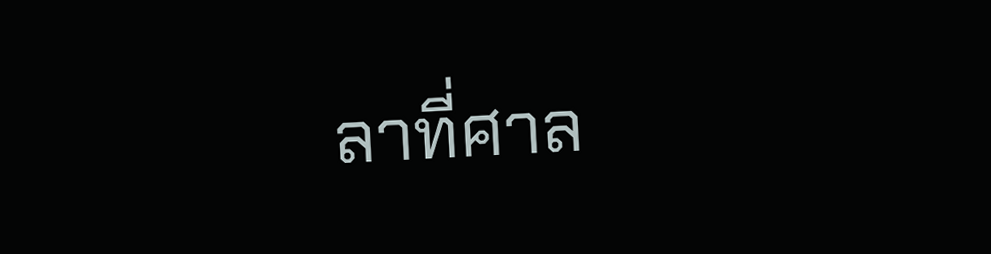ลาที่ศาล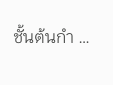ชั้นต้นกำ …